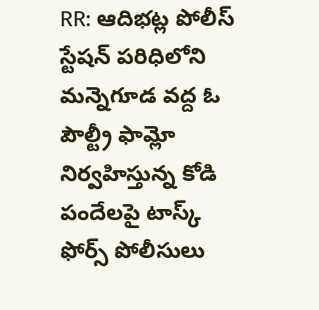RR: ఆదిభట్ల పోలీస్ స్టేషన్ పరిధిలోని మన్నెగూడ వద్ద ఓ పౌల్ట్రీ ఫామ్లో నిర్వహిస్తున్న కోడి పందేలపై టాస్క్ ఫోర్స్ పోలీసులు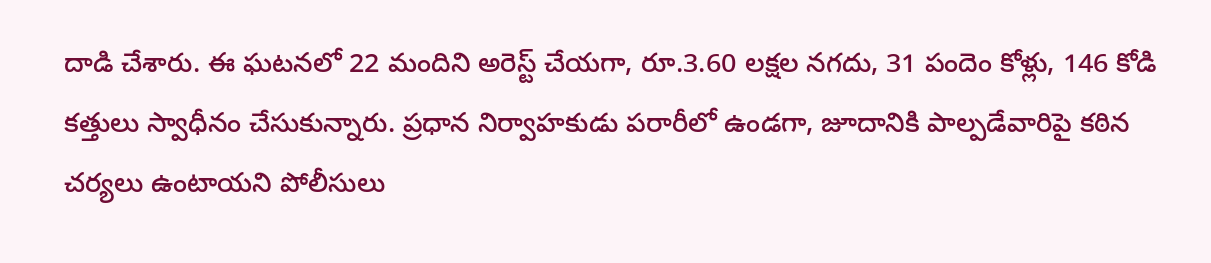దాడి చేశారు. ఈ ఘటనలో 22 మందిని అరెస్ట్ చేయగా, రూ.3.60 లక్షల నగదు, 31 పందెం కోళ్లు, 146 కోడి కత్తులు స్వాధీనం చేసుకున్నారు. ప్రధాన నిర్వాహకుడు పరారీలో ఉండగా, జూదానికి పాల్పడేవారిపై కఠిన చర్యలు ఉంటాయని పోలీసులు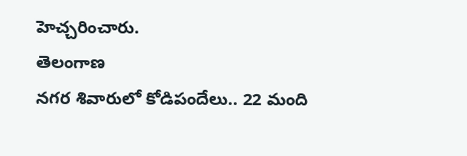హెచ్చరించారు.
తెలంగాణ
నగర శివారులో కోడిపందేలు.. 22 మంది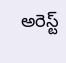అరెస్ట్